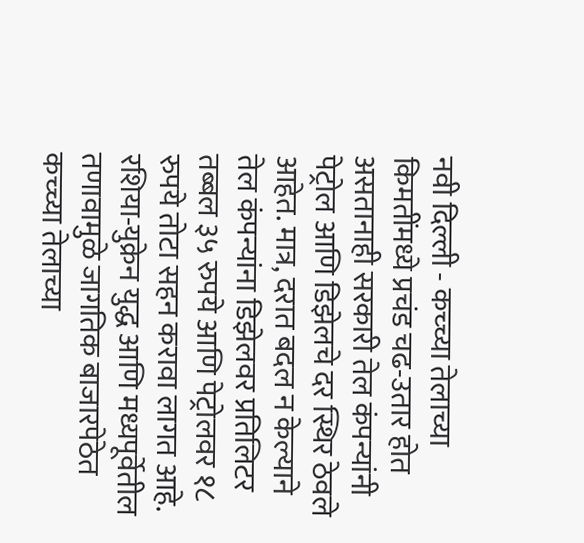नवी दिल्ली - कच्च्या तेलाच्या किमतींमध्ये प्रचंड चढ-उतार होत असतानाही सरकारी तेल कंपन्यांनी पेट्रोल आणि डिझेलचे दर स्थिर ठेवले आहेत. मात्र, दरात बदल न केल्याने तेल कंपन्यांना डिझेलवर प्रतिलिटर तब्बल ३५ रुपये आणि पेट्रोलवर १८ रुपये तोटा सहन करावा लागत आहे.
रशिया-युक्रेन युद्ध आणि मध्यपूर्वेतील तणावामुळे जागतिक बाजारपेठेत कच्च्या तेलाच्या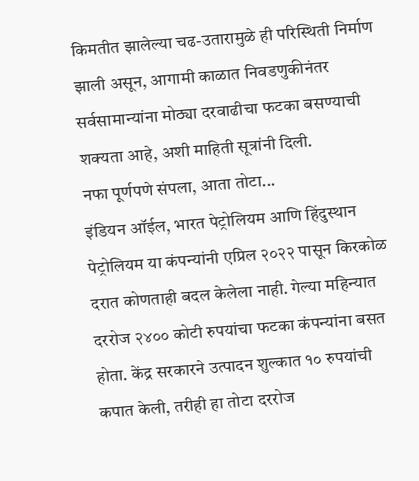किमतीत झालेल्या चढ-उतारामुळे ही परिस्थिती निर्माण झाली असून, आगामी काळात निवडणुकीनंतर सर्वसामान्यांना मोठ्या दरवाढीचा फटका बसण्याची शक्यता आहे, अशी माहिती सूत्रांनी दिली.
नफा पूर्णपणे संपला, आता तोटा...
इंडियन ऑईल, भारत पेट्रोलियम आणि हिंदुस्थान पेट्रोलियम या कंपन्यांनी एप्रिल २०२२ पासून किरकोळ दरात कोणताही बदल केलेला नाही. गेल्या महिन्यात दररोज २४०० कोटी रुपयांचा फटका कंपन्यांना बसत होता. केंद्र सरकारने उत्पादन शुल्कात १० रुपयांची कपात केली, तरीही हा तोटा दररोज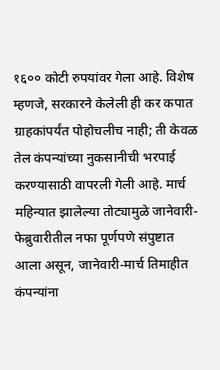१६०० कोटी रुपयांवर गेला आहे. विशेष म्हणजे, सरकारने केलेली ही कर कपात ग्राहकांपर्यंत पोहोचलीच नाही; ती केवळ तेल कंपन्यांच्या नुकसानीची भरपाई करण्यासाठी वापरली गेली आहे. मार्च महिन्यात झालेल्या तोट्यामुळे जानेवारी-फेब्रुवारीतील नफा पूर्णपणे संपुष्टात आला असून, जानेवारी-मार्च तिमाहीत कंपन्यांना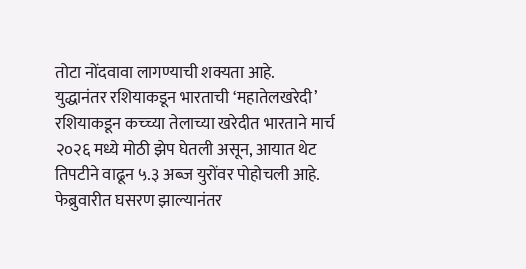तोटा नोंदवावा लागण्याची शक्यता आहे.
युद्धानंतर रशियाकडून भारताची ‘महातेलखरेदी’
रशियाकडून कच्च्या तेलाच्या खरेदीत भारताने मार्च २०२६ मध्ये मोठी झेप घेतली असून, आयात थेट तिपटीने वाढून ५.३ अब्ज युरोंवर पोहोचली आहे. फेब्रुवारीत घसरण झाल्यानंतर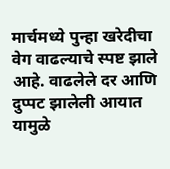मार्चमध्ये पुन्हा खरेदीचा वेग वाढल्याचे स्पष्ट झाले आहे. वाढलेले दर आणि दुप्पट झालेली आयात यामुळे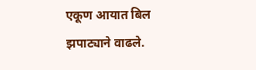एकूण आयात बिल झपाट्याने वाढले.